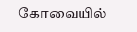கோவையில்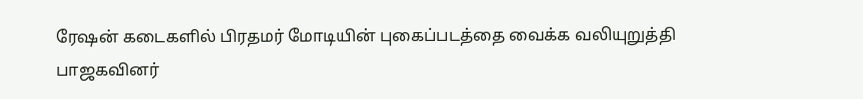ரேஷன் கடைகளில் பிரதமர் மோடியின் புகைப்படத்தை வைக்க வலியுறுத்தி பாஜகவினர்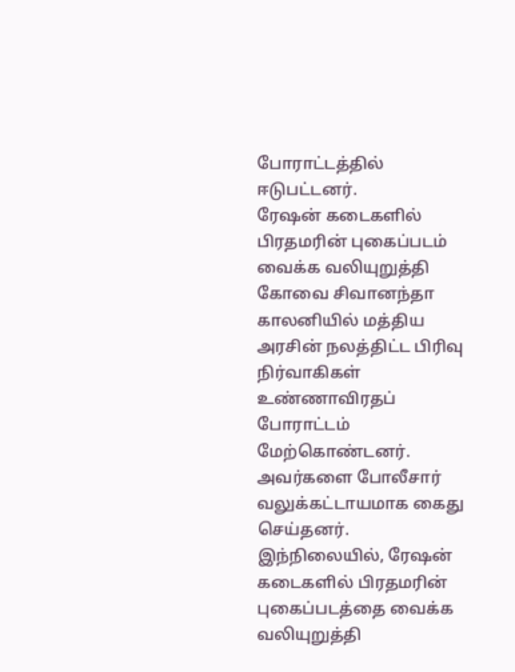போராட்டத்தில் ஈடுபட்டனர்.
ரேஷன் கடைகளில் பிரதமரின் புகைப்படம் வைக்க வலியுறுத்தி கோவை சிவானந்தா காலனியில் மத்திய அரசின் நலத்திட்ட பிரிவு நிர்வாகிகள் உண்ணாவிரதப் போராட்டம் மேற்கொண்டனர்.
அவர்களை போலீசார் வலுக்கட்டாயமாக கைது செய்தனர். இந்நிலையில், ரேஷன் கடைகளில் பிரதமரின் புகைப்படத்தை வைக்க வலியுறுத்தி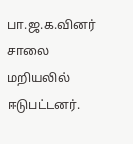பா.ஜ.க.வினர் சாலை மறியலில் ஈடுபட்டனர்.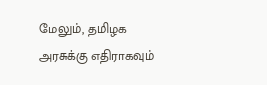மேலும், தமிழக அரசுக்கு எதிராகவும்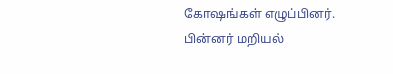கோஷங்கள் எழுப்பினர். பின்னர் மறியல்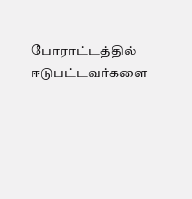போராட்டத்தில் ஈடுபட்டவர்களை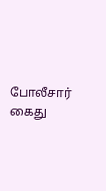போலீசார் கைது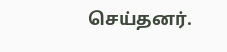செய்தனர்.